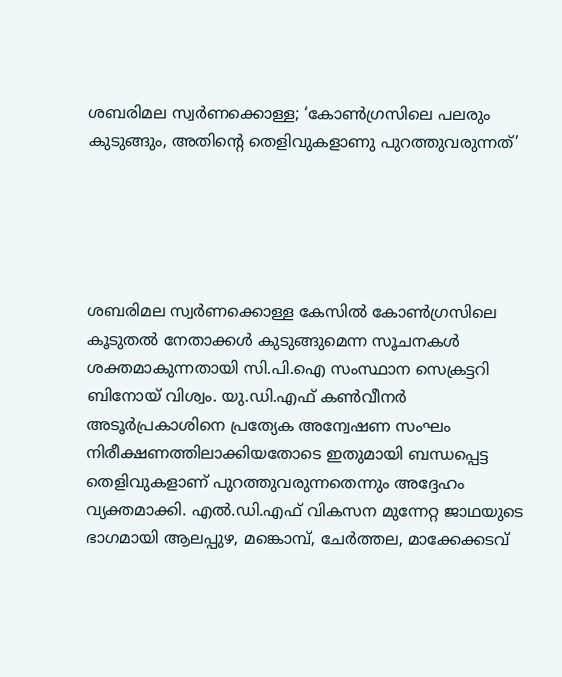ശബരിമല സ്വർണക്കൊള്ള; ‘കോൺഗ്രസിലെ പലരും കുടുങ്ങും, അതിന്റെ തെളിവുകളാണു പുറത്തുവരുന്നത്’





ശബരിമല സ്വർണക്കൊള്ള കേസിൽ കോൺഗ്രസിലെ കൂടുതൽ നേതാക്കൾ കുടുങ്ങുമെന്ന സൂചനകൾ ശക്തമാകുന്നതായി സി.പി.ഐ സംസ്ഥാന സെക്രട്ടറി ബിനോയ് വിശ്വം. യു.ഡി.എഫ് കൺവീനർ അടൂർപ്രകാശിനെ പ്രത്യേക അന്വേഷണ സംഘം നിരീക്ഷണത്തിലാക്കിയതോടെ ഇതുമായി ബന്ധപ്പെട്ട തെളിവുകളാണ് പുറത്തുവരുന്നതെന്നും അദ്ദേഹം വ്യക്തമാക്കി. എൽ.ഡി.എഫ് വികസന മുന്നേറ്റ ജാഥയുടെ ഭാഗമായി ആലപ്പുഴ, മങ്കൊമ്പ്, ചേർത്തല, മാക്കേക്കടവ്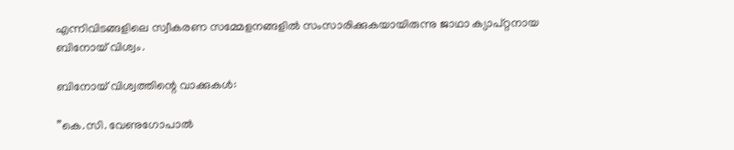എന്നിവിടങ്ങളിലെ സ്വീകരണ സമ്മേളനങ്ങളിൽ സംസാരിക്കുകയായിരുന്നു ജാഥാ ക്യാപ്റ്റനായ ബിനോയ് വിശ്വം.

ബിനോയ് വിശ്വത്തിന്റെ വാക്കുകൾ:

”കെ.സി. വേണുഗോപാൽ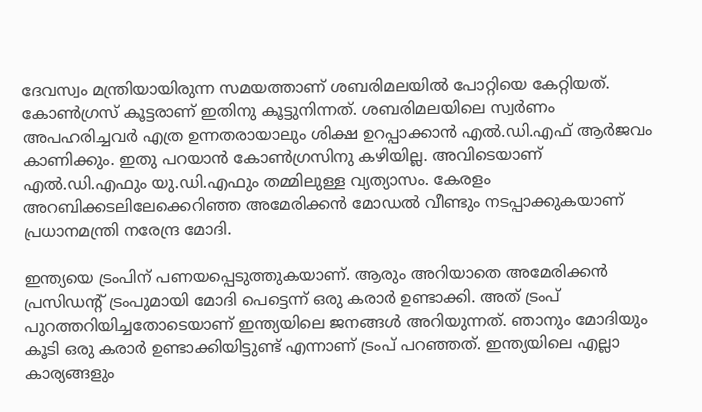ദേവസ്വം മന്ത്രിയായിരുന്ന സമയത്താണ് ശബരിമലയിൽ പോറ്റിയെ കേറ്റിയത്. കോൺഗ്രസ് കൂട്ടരാണ് ഇതിനു കൂട്ടുനിന്നത്. ശബരിമലയിലെ സ്വർണം അപഹരിച്ചവർ എത്ര ഉന്നതരായാലും ശിക്ഷ ഉറപ്പാക്കാൻ എൽ.ഡി.എഫ് ആർജവം കാണിക്കും. ഇതു പറയാൻ കോൺഗ്രസിനു കഴിയില്ല. അവിടെയാണ് എൽ.ഡി.എഫും യു.ഡി.എഫും തമ്മിലുള്ള വ്യത്യാസം. കേരളം അറബിക്കടലിലേക്കെറിഞ്ഞ അമേരിക്കൻ മോഡൽ വീണ്ടും നടപ്പാക്കുകയാണ് പ്രധാനമന്ത്രി നരേന്ദ്ര മോദി.

ഇന്ത്യയെ ട്രംപിന് പണയപ്പെടുത്തുകയാണ്. ആരും അറിയാതെ അമേരിക്കൻ പ്രസിഡന്റ്‌ ട്രംപുമായി മോദി പെട്ടെന്ന് ഒരു കരാർ ഉണ്ടാക്കി. അത് ട്രംപ് പുറത്തറിയിച്ചതോടെയാണ് ഇന്ത്യയിലെ ജനങ്ങൾ അറിയുന്നത്. ഞാനും മോദിയും കൂടി ഒരു കരാർ ഉണ്ടാക്കിയിട്ടുണ്ട് എന്നാണ് ട്രംപ് പറഞ്ഞത്. ഇന്ത്യയിലെ എല്ലാ കാര്യങ്ങളും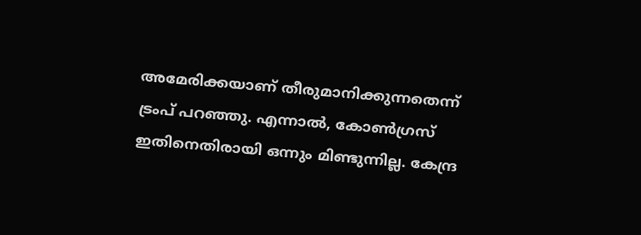അമേരിക്കയാണ് തീരുമാനിക്കുന്നതെന്ന് ട്രംപ് പറഞ്ഞു. എന്നാൽ, കോൺഗ്രസ് ഇതിനെതിരായി ഒന്നും മിണ്ടുന്നില്ല. കേന്ദ്ര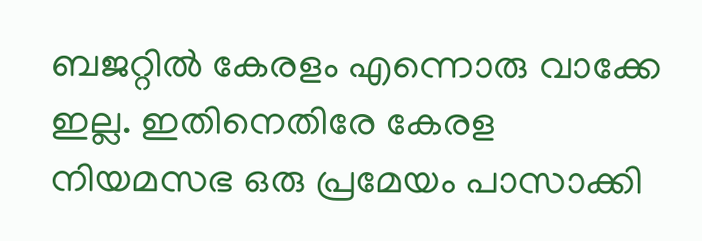ബജറ്റിൽ കേരളം എന്നൊരു വാക്കേ ഇല്ല. ഇതിനെതിരേ കേരള നിയമസഭ ഒരു പ്രമേയം പാസാക്കി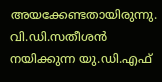അയക്കേണ്ടതായിരുന്നു. വി.ഡി.സതീശൻ നയിക്കുന്ന യു.ഡി.എഫ്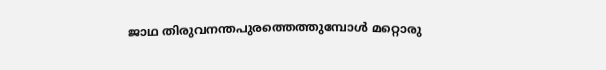ജാഥ തിരുവനന്തപുരത്തെത്തുമ്പോൾ മറ്റൊരു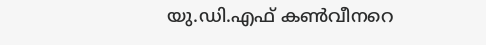യു.ഡി.എഫ് കൺവീനറെ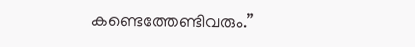കണ്ടെത്തേണ്ടിവരും.”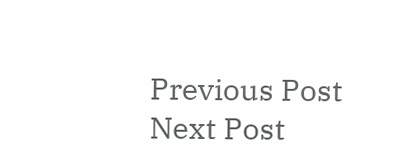Previous Post Next Post